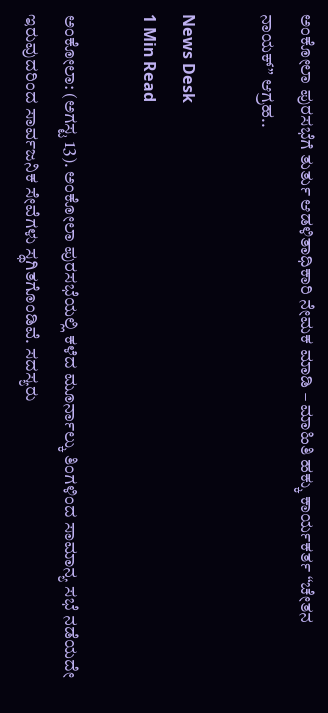ಅಂಕೋಲಾ ಪುರಸಭೆಗೆ ತುರ್ತು ಆಡಳಿತಾಧಿಕಾರಿ ನೇಮಕ ಮಾಡಿ – ಮಾಹಿತಿ ಹಕ್ಕು ಕಾರ್ಯಕರ್ತ “ಚೇತನ ನಾಯಕ್” ಆಗ್ರಹ..

News Desk
1 Min Read

ಅಂಕೋಲಾ: (ಅಗಸ್ಟ 13). ಅಂಕೋಲಾ ಪುರಸಭೆಯಲ್ಲಿ ಕಳೆದ ಮೂರ್ನಾಲ್ಕು ತಿಂಗಳಿಂದ ಸಾಮಾನ್ಯ ಸಭೆ ನಡೆಯದೇ ಇರುವುದರಿಂದ ಸಾರ್ವಜನಿಕ ಸೇವೆಗಳು ಸ್ಥಗಿತಗೊಂಡಿವೆ. ಸದಸ್ಯರು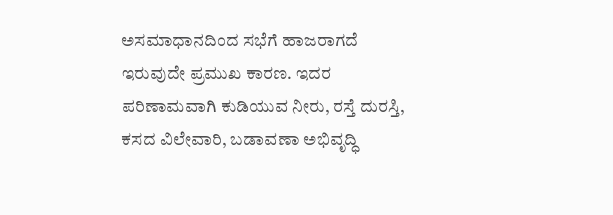ಅಸಮಾಧಾನದಿಂದ ಸಭೆಗೆ ಹಾಜರಾಗದೆ ಇರುವುದೇ ಪ್ರಮುಖ ಕಾರಣ. ಇದರ ಪರಿಣಾಮವಾಗಿ ಕುಡಿಯುವ ನೀರು, ರಸ್ತೆ ದುರಸ್ತಿ, ಕಸದ ವಿಲೇವಾರಿ, ಬಡಾವಣಾ ಅಭಿವೃದ್ಧಿ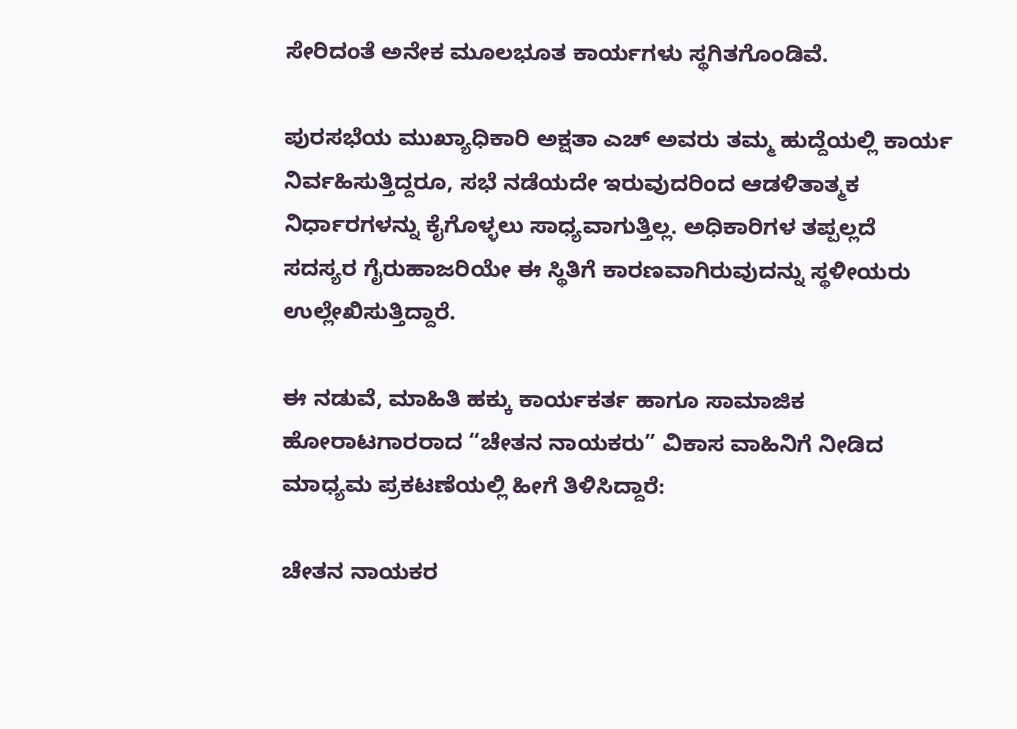ಸೇರಿದಂತೆ ಅನೇಕ ಮೂಲಭೂತ ಕಾರ್ಯಗಳು ಸ್ಥಗಿತಗೊಂಡಿವೆ.

ಪುರಸಭೆಯ ಮುಖ್ಯಾಧಿಕಾರಿ ಅಕ್ಷತಾ ಎಚ್ ಅವರು ತಮ್ಮ ಹುದ್ದೆಯಲ್ಲಿ ಕಾರ್ಯ ನಿರ್ವಹಿಸುತ್ತಿದ್ದರೂ, ಸಭೆ ನಡೆಯದೇ ಇರುವುದರಿಂದ ಆಡಳಿತಾತ್ಮಕ ನಿರ್ಧಾರಗಳನ್ನು ಕೈಗೊಳ್ಳಲು ಸಾಧ್ಯವಾಗುತ್ತಿಲ್ಲ. ಅಧಿಕಾರಿಗಳ ತಪ್ಪಲ್ಲದೆ ಸದಸ್ಯರ ಗೈರುಹಾಜರಿಯೇ ಈ ಸ್ಥಿತಿಗೆ ಕಾರಣವಾಗಿರುವುದನ್ನು ಸ್ಥಳೀಯರು ಉಲ್ಲೇಖಿಸುತ್ತಿದ್ದಾರೆ.

ಈ ನಡುವೆ, ಮಾಹಿತಿ ಹಕ್ಕು ಕಾರ್ಯಕರ್ತ ಹಾಗೂ ಸಾಮಾಜಿಕ ಹೋರಾಟಗಾರರಾದ “ಚೇತನ ನಾಯಕರು” ವಿಕಾಸ ವಾಹಿನಿಗೆ ನೀಡಿದ ಮಾಧ್ಯಮ ಪ್ರಕಟಣೆಯಲ್ಲಿ ಹೀಗೆ ತಿಳಿಸಿದ್ದಾರೆ:

ಚೇತನ ನಾಯಕರ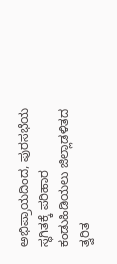ಅಭಿಪ್ರಾಯದಿಂದ, ಪುರಸಭೆಯ ಸ್ಥಗಿತಕ್ಕೆ ಪರಿಹಾರ ಕಂಡುಹಿಡಿಯಲು ಜಿಲ್ಲಾಡಳಿತದ ತ್ವರಿತ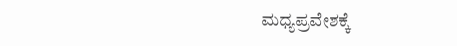ಮಧ್ಯಪ್ರವೇಶಕ್ಕೆ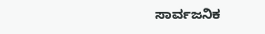ಸಾರ್ವಜನಿಕ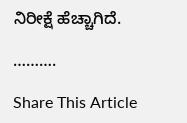ನಿರೀಕ್ಷೆ ಹೆಚ್ಚಾಗಿದೆ.

……….

Share This Article